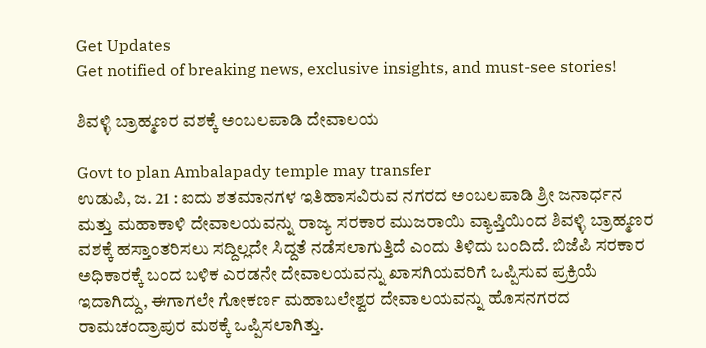Get Updates
Get notified of breaking news, exclusive insights, and must-see stories!

ಶಿವಳ್ಳಿ ಬ್ರಾಹ್ಮಣರ ವಶಕ್ಕೆ ಅಂಬಲಪಾಡಿ ದೇವಾಲಯ

Govt to plan Ambalapady temple may transfer
ಉಡುಪಿ, ಜ. 21 : ಐದು ಶತಮಾನಗಳ ಇತಿಹಾಸವಿರುವ ನಗರದ ಅಂಬಲಪಾಡಿ ಶ್ರೀ ಜನಾರ್ಧನ ಮತ್ತು ಮಹಾಕಾಳಿ ದೇವಾಲಯವನ್ನು ರಾಜ್ಯ ಸರಕಾರ ಮುಜರಾಯಿ ವ್ಯಾಪ್ತಿಯಿಂದ ಶಿವಳ್ಳಿ ಬ್ರಾಹ್ಮಣರ ವಶಕ್ಕೆ ಹಸ್ತಾಂತರಿಸಲು ಸದ್ದಿಲ್ಲದೇ ಸಿದ್ದತೆ ನಡೆಸಲಾಗುತ್ತಿದೆ ಎಂದು ತಿಳಿದು ಬಂದಿದೆ. ಬಿಜೆಪಿ ಸರಕಾರ ಅಧಿಕಾರಕ್ಕೆ ಬಂದ ಬಳಿಕ ಎರಡನೇ ದೇವಾಲಯವನ್ನು ಖಾಸಗಿಯವರಿಗೆ ಒಪ್ಪಿಸುವ ಪ್ರಕ್ರಿಯೆ ಇದಾಗಿದ್ದು, ಈಗಾಗಲೇ ಗೋಕರ್ಣ ಮಹಾಬಲೇಶ್ವರ ದೇವಾಲಯವನ್ನು ಹೊಸನಗರದ ರಾಮಚಂದ್ರಾಪುರ ಮಠಕ್ಕೆ ಒಪ್ಪಿಸಲಾಗಿತ್ತು.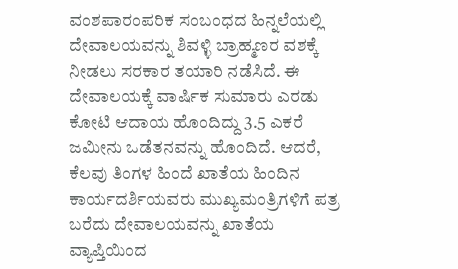ವಂಶಪಾರಂಪರಿಕ ಸಂಬಂಧದ ಹಿನ್ನಲೆಯಲ್ಲಿ ದೇವಾಲಯವನ್ನು ಶಿವಳ್ಳಿ ಬ್ರಾಹ್ಮಣರ ವಶಕ್ಕೆ ನೀಡಲು ಸರಕಾರ ತಯಾರಿ ನಡೆಸಿದೆ. ಈ ದೇವಾಲಯಕ್ಕೆ ವಾರ್ಷಿಕ ಸುಮಾರು ಎರಡು ಕೋಟಿ ಆದಾಯ ಹೊಂದಿದ್ದು 3.5 ಎಕರೆ ಜಮೀನು ಒಡೆತನವನ್ನು ಹೊಂದಿದೆ. ಆದರೆ, ಕೆಲವು ತಿಂಗಳ ಹಿಂದೆ ಖಾತೆಯ ಹಿಂದಿನ ಕಾರ್ಯದರ್ಶಿಯವರು ಮುಖ್ಯಮಂತ್ರಿಗಳಿಗೆ ಪತ್ರ ಬರೆದು ದೇವಾಲಯವನ್ನು ಖಾತೆಯ ವ್ಯಾಪ್ತಿಯಿಂದ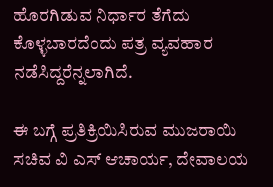ಹೊರಗಿಡುವ ನಿರ್ಧಾರ ತೆಗೆದು ಕೊಳ್ಳಬಾರದೆಂದು ಪತ್ರ ವ್ಯವಹಾರ ನಡೆಸಿದ್ದರೆನ್ನಲಾಗಿದೆ.

ಈ ಬಗ್ಗೆ ಪ್ರತಿಕ್ರಿಯಿಸಿರುವ ಮುಜರಾಯಿ ಸಚಿವ ವಿ ಎಸ್ ಆಚಾರ್ಯ, ದೇವಾಲಯ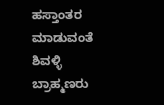ಹಸ್ತಾಂತರ ಮಾಡುವಂತೆ ಶಿವಳ್ಳಿ ಬ್ರಾಹ್ಮಣರು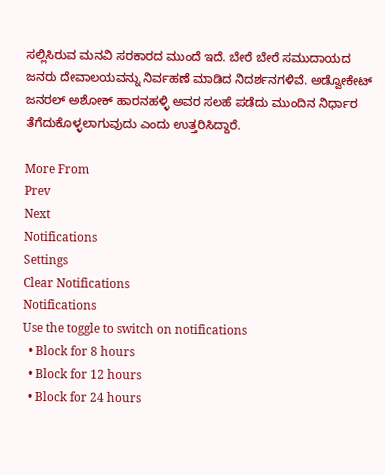ಸಲ್ಲಿಸಿರುವ ಮನವಿ ಸರಕಾರದ ಮುಂದೆ ಇದೆ. ಬೇರೆ ಬೇರೆ ಸಮುದಾಯದ ಜನರು ದೇವಾಲಯವನ್ನು ನಿರ್ವಹಣೆ ಮಾಡಿದ ನಿದರ್ಶನಗಳಿವೆ. ಅಡ್ವೋಕೇಟ್ ಜನರಲ್ ಅಶೋಕ್ ಹಾರನಹಳ್ಳಿ ಅವರ ಸಲಹೆ ಪಡೆದು ಮುಂದಿನ ನಿರ್ಧಾರ ತೆಗೆದುಕೊಳ್ಳಲಾಗುವುದು ಎಂದು ಉತ್ತರಿಸಿದ್ದಾರೆ.

More From
Prev
Next
Notifications
Settings
Clear Notifications
Notifications
Use the toggle to switch on notifications
  • Block for 8 hours
  • Block for 12 hours
  • Block for 24 hours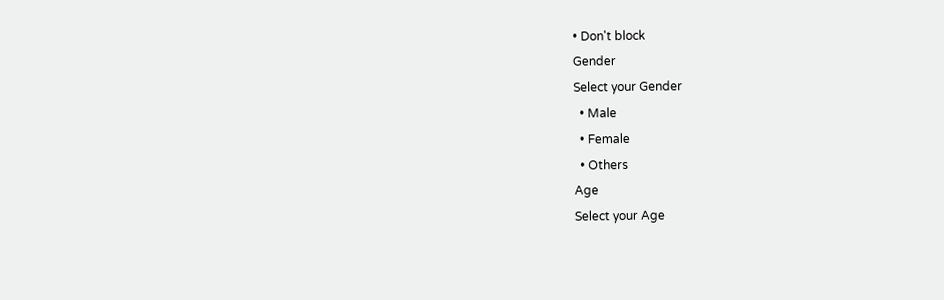• Don't block
Gender
Select your Gender
  • Male
  • Female
  • Others
Age
Select your Age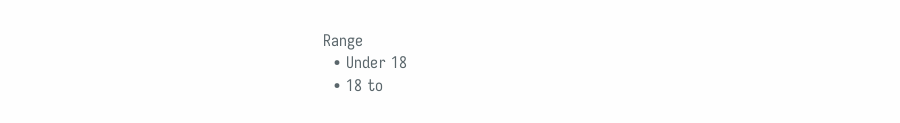Range
  • Under 18
  • 18 to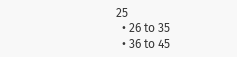25
  • 26 to 35
  • 36 to 45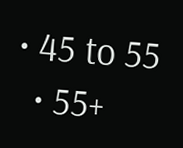• 45 to 55
  • 55+